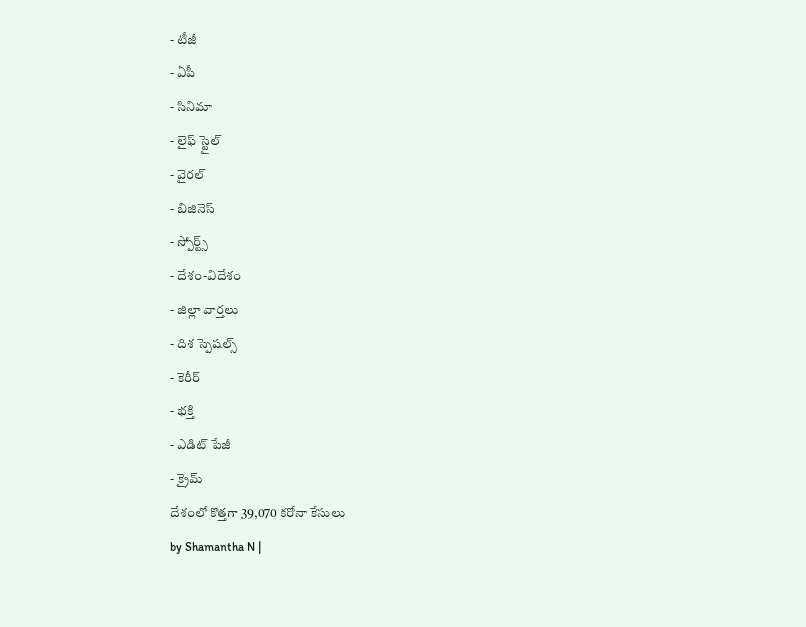- టీజీ
- ఏపీ
- సినిమా
- లైఫ్ స్టైల్
- వైరల్
- బిజినెస్
- స్పోర్ట్స్
- దేశం-విదేశం
- జిల్లా వార్తలు
- దిశ స్పెషల్స్
- కెరీర్
- భక్తి
- ఎడిట్ పేజీ
- క్రైమ్
దేశంలో కొత్తగా 39,070 కరోనా కేసులు
by Shamantha N |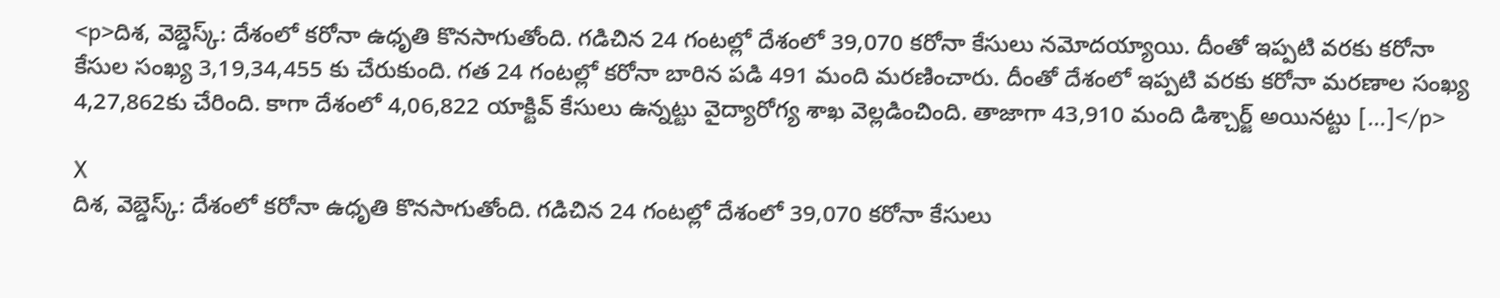<p>దిశ, వెబ్డెస్క్: దేశంలో కరోనా ఉధృతి కొనసాగుతోంది. గడిచిన 24 గంటల్లో దేశంలో 39,070 కరోనా కేసులు నమోదయ్యాయి. దీంతో ఇప్పటి వరకు కరోనా కేసుల సంఖ్య 3,19,34,455 కు చేరుకుంది. గత 24 గంటల్లో కరోనా బారిన పడి 491 మంది మరణించారు. దీంతో దేశంలో ఇప్పటి వరకు కరోనా మరణాల సంఖ్య 4,27,862కు చేరింది. కాగా దేశంలో 4,06,822 యాక్టివ్ కేసులు ఉన్నట్టు వైద్యారోగ్య శాఖ వెల్లడించింది. తాజాగా 43,910 మంది డిశ్చార్జ్ అయినట్టు […]</p>

X
దిశ, వెబ్డెస్క్: దేశంలో కరోనా ఉధృతి కొనసాగుతోంది. గడిచిన 24 గంటల్లో దేశంలో 39,070 కరోనా కేసులు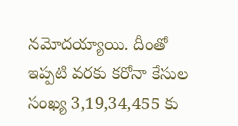నమోదయ్యాయి. దీంతో ఇప్పటి వరకు కరోనా కేసుల సంఖ్య 3,19,34,455 కు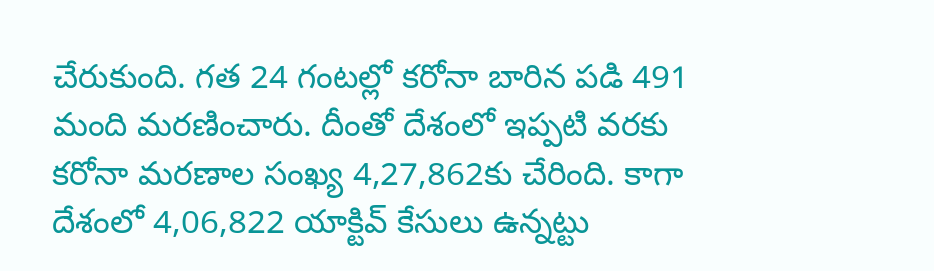చేరుకుంది. గత 24 గంటల్లో కరోనా బారిన పడి 491 మంది మరణించారు. దీంతో దేశంలో ఇప్పటి వరకు కరోనా మరణాల సంఖ్య 4,27,862కు చేరింది. కాగా దేశంలో 4,06,822 యాక్టివ్ కేసులు ఉన్నట్టు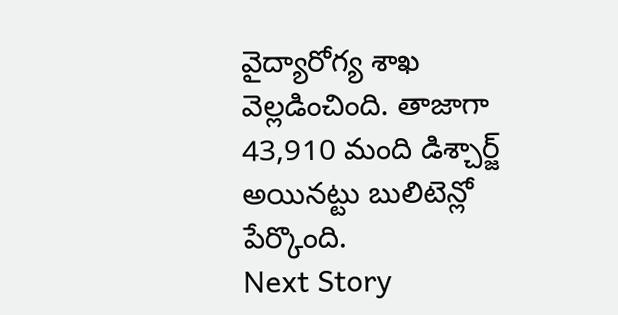వైద్యారోగ్య శాఖ వెల్లడించింది. తాజాగా 43,910 మంది డిశ్చార్జ్ అయినట్టు బులిటెన్లో పేర్కొంది.
Next Story